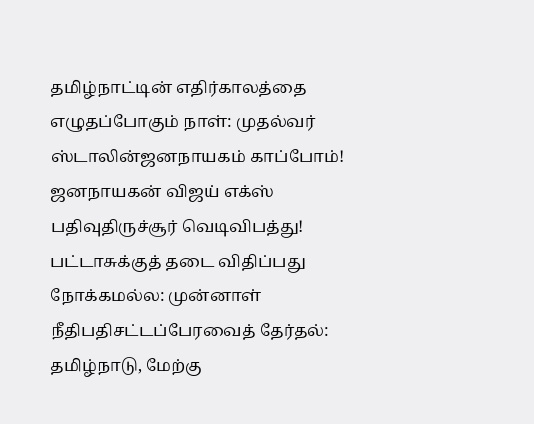தமிழ்நாட்டின் எதிர்காலத்தை எழுதப்போகும் நாள்: முதல்வர் ஸ்டாலின்ஜனநாயகம் காப்போம்! ஜனநாயகன் விஜய் எக்ஸ் பதிவுதிருச்சூர் வெடிவிபத்து! பட்டாசுக்குத் தடை விதிப்பது நோக்கமல்ல: முன்னாள் நீதிபதிசட்டப்பேரவைத் தேர்தல்: தமிழ்நாடு, மேற்கு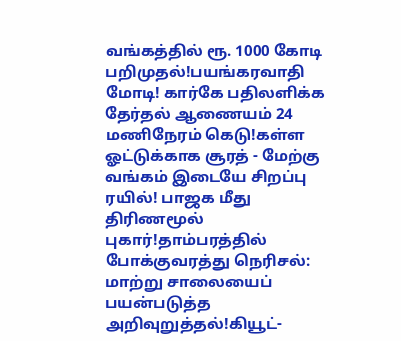வங்கத்தில் ரூ. 1000 கோடி பறிமுதல்!பயங்கரவாதி மோடி! கார்கே பதிலளிக்க தேர்தல் ஆணையம் 24 மணிநேரம் கெடு!கள்ள ஓட்டுக்காக சூரத் - மேற்கு வங்கம் இடையே சிறப்பு ரயில்! பாஜக மீது திரிணமூல் புகார்!தாம்பரத்தில் போக்குவரத்து நெரிசல்: மாற்று சாலையைப் பயன்படுத்த அறிவுறுத்தல்!கியூட்-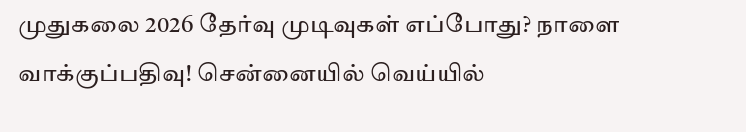முதுகலை 2026 தேர்வு முடிவுகள் எப்போது? நாளை வாக்குப்பதிவு! சென்னையில் வெய்யில்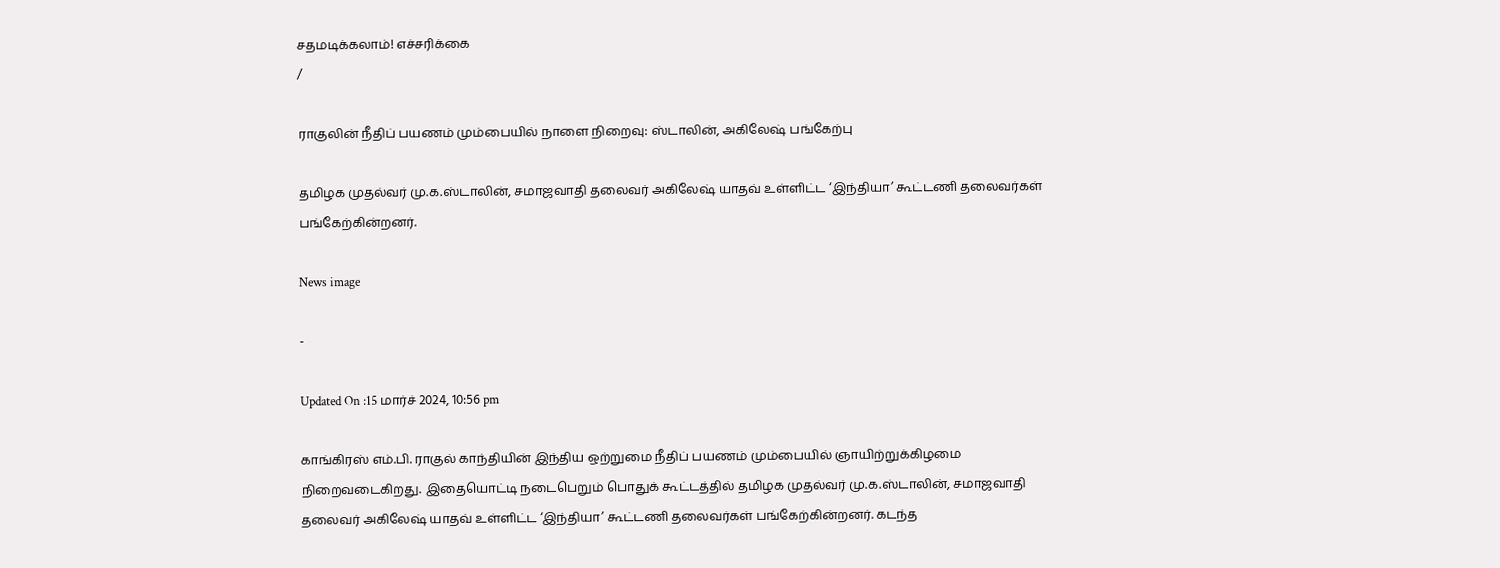சதமடிக்கலாம்! எச்சரிக்கை
/

ராகுலின் நீதிப் பயணம் மும்பையில் நாளை நிறைவு: ஸ்டாலின், அகிலேஷ் பங்கேற்பு

தமிழக முதல்வர் மு.க.ஸ்டாலின், சமாஜவாதி தலைவர் அகிலேஷ் யாதவ் உள்ளிட்ட ‘இந்தியா’ கூட்டணி தலைவர்கள் பங்கேற்கின்றனர்.

News image

-

Updated On :15 மார்ச் 2024, 10:56 pm

காங்கிரஸ் எம்.பி. ராகுல் காந்தியின் இந்திய ஒற்றுமை நீதிப் பயணம் மும்பையில் ஞாயிற்றுக்கிழமை நிறைவடைகிறது. இதையொட்டி நடைபெறும் பொதுக் கூட்டத்தில் தமிழக முதல்வர் மு.க.ஸ்டாலின், சமாஜவாதி தலைவர் அகிலேஷ் யாதவ் உள்ளிட்ட ‘இந்தியா’ கூட்டணி தலைவர்கள் பங்கேற்கின்றனர். கடந்த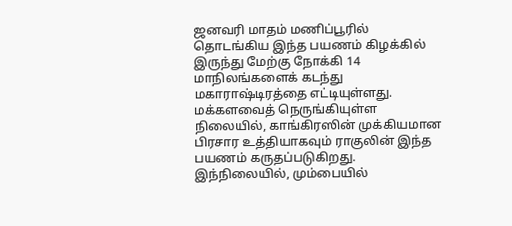ஜனவரி மாதம் மணிப்பூரில் தொடங்கிய இந்த பயணம் கிழக்கில் இருந்து மேற்கு நோக்கி 14 மாநிலங்களைக் கடந்து மகாராஷ்டிரத்தை எட்டியுள்ளது. மக்களவைத் நெருங்கியுள்ள நிலையில், காங்கிரஸின் முக்கியமான பிரசார உத்தியாகவும் ராகுலின் இந்த பயணம் கருதப்படுகிறது. இந்நிலையில், மும்பையில்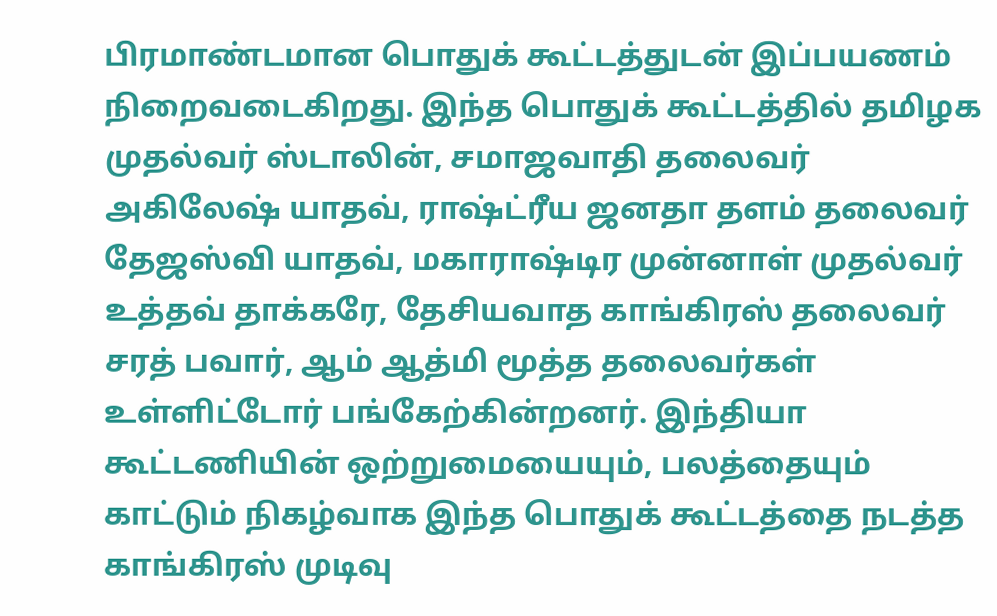பிரமாண்டமான பொதுக் கூட்டத்துடன் இப்பயணம் நிறைவடைகிறது. இந்த பொதுக் கூட்டத்தில் தமிழக முதல்வர் ஸ்டாலின், சமாஜவாதி தலைவர் அகிலேஷ் யாதவ், ராஷ்ட்ரீய ஜனதா தளம் தலைவர் தேஜஸ்வி யாதவ், மகாராஷ்டிர முன்னாள் முதல்வர் உத்தவ் தாக்கரே, தேசியவாத காங்கிரஸ் தலைவர் சரத் பவார், ஆம் ஆத்மி மூத்த தலைவர்கள் உள்ளிட்டோர் பங்கேற்கின்றனர். இந்தியா கூட்டணியின் ஒற்றுமையையும், பலத்தையும் காட்டும் நிகழ்வாக இந்த பொதுக் கூட்டத்தை நடத்த காங்கிரஸ் முடிவு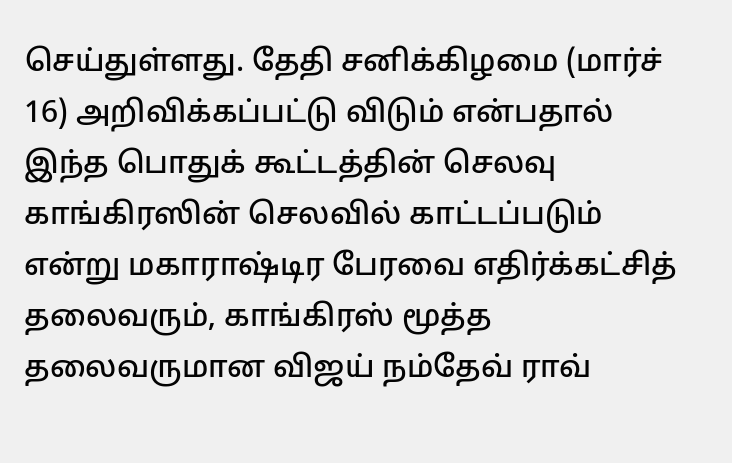செய்துள்ளது. தேதி சனிக்கிழமை (மார்ச் 16) அறிவிக்கப்பட்டு விடும் என்பதால் இந்த பொதுக் கூட்டத்தின் செலவு காங்கிரஸின் செலவில் காட்டப்படும் என்று மகாராஷ்டிர பேரவை எதிர்க்கட்சித் தலைவரும், காங்கிரஸ் மூத்த தலைவருமான விஜய் நம்தேவ் ராவ்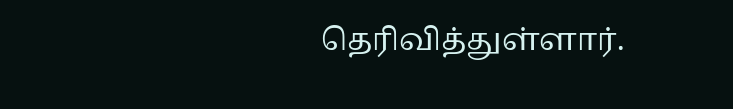தெரிவித்துள்ளார்.